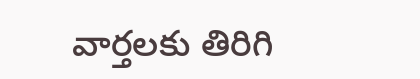వార్తలకు తిరిగి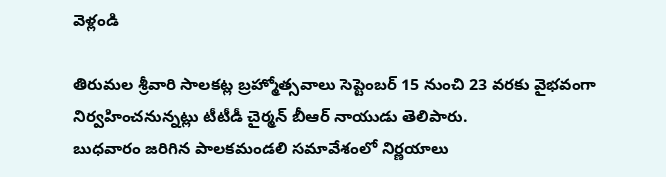వెళ్లండి

తిరుమల శ్రీవారి సాలకట్ల బ్రహ్మోత్సవాలు సెప్టెంబర్ 15 నుంచి 23 వరకు వైభవంగా నిర్వహించనున్నట్లు టీటీడీ చైర్మన్ బీఆర్ నాయుడు తెలిపారు.
బుధవారం జరిగిన పాలకమండలి సమావేశంలో నిర్ణయాలు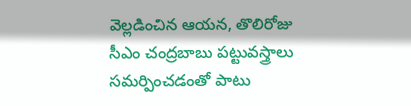వెల్లడించిన ఆయన, తొలిరోజు సీఎం చంద్రబాబు పట్టువస్త్రాలు సమర్పించడంతో పాటు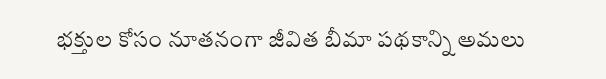భక్తుల కోసం నూతనంగా జీవిత బీమా పథకాన్ని అమలు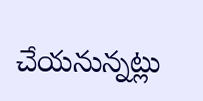చేయనున్నట్లు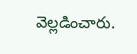వెల్లడించారు.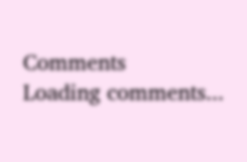Comments
Loading comments...